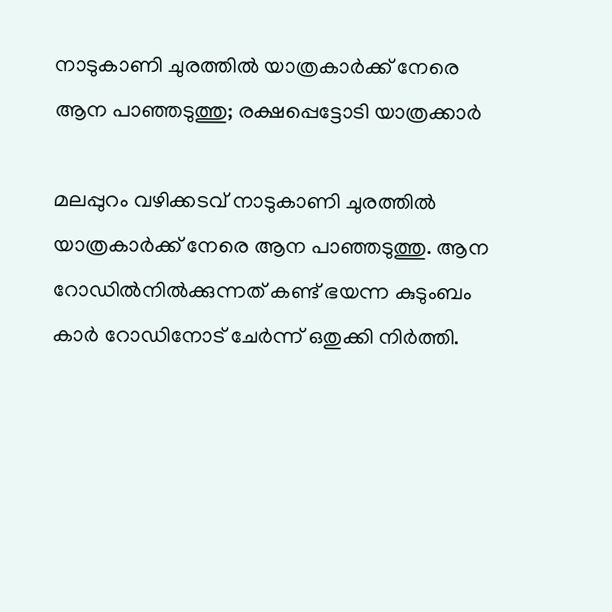നാടുകാണി ചുരത്തില്‍ യാത്രകാര്‍ക്ക് നേരെ ആന പാഞ്ഞടുത്തു; രക്ഷപ്പെട്ടോടി യാത്രക്കാര്‍

മലപ്പുറം വഴിക്കടവ് നാടുകാണി ചുരത്തില്‍ യാത്രകാര്‍ക്ക് നേരെ ആന പാഞ്ഞടുത്തു. ആന റോഡില്‍നില്‍ക്കുന്നത് കണ്ട് ഭയന്ന കുടുംബം കാര്‍ റോഡിനോട് ചേര്‍ന്ന് ഒതുക്കി നിര്‍ത്തി.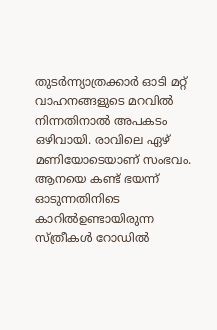തുടര്‍ന്ന്യാത്രക്കാര്‍ ഓടി മറ്റ് വാഹനങ്ങളുടെ മറവില്‍ നിന്നതിനാല്‍ അപകടം ഒഴിവായി. രാവിലെ ഏഴ് മണിയോടെയാണ് സംഭവം. ആനയെ കണ്ട് ഭയന്ന് ഓടുന്നതിനിടെ കാറില്‍ഉണ്ടായിരുന്ന സ്ത്രീകള്‍ റോഡില്‍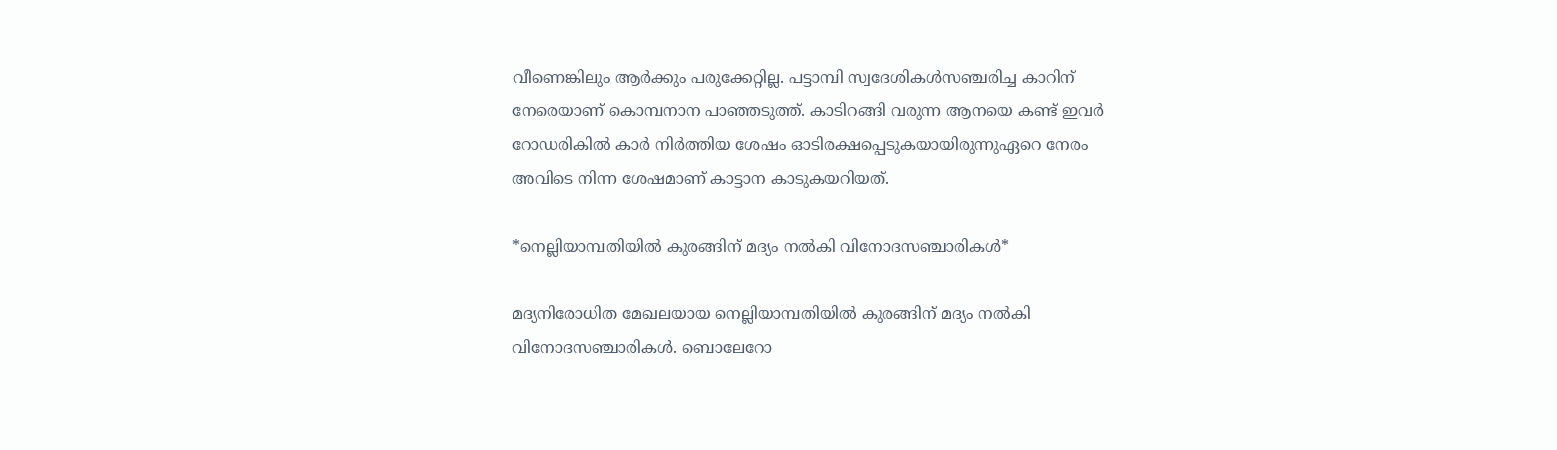വീണെങ്കിലും ആര്‍ക്കും പരുക്കേറ്റില്ല. പട്ടാമ്പി സ്വദേശികള്‍സഞ്ചരിച്ച കാറിന് നേരെയാണ് കൊമ്പനാന പാഞ്ഞടുത്ത്. കാടിറങ്ങി വരുന്ന ആനയെ കണ്ട് ഇവര്‍ റോഡരികില്‍ കാര്‍ നിര്‍ത്തിയ ശേഷം ഓടിരക്ഷപ്പെടുകയായിരുന്നുഏറെ നേരം അവിടെ നിന്ന ശേഷമാണ് കാട്ടാന കാടുകയറിയത്.

*നെല്ലിയാമ്പതിയിൽ കുരങ്ങിന് മദ്യം നൽകി വിനോദസഞ്ചാരികൾ*

മദ്യനിരോധിത മേഖലയായ നെല്ലിയാമ്പതിയിൽ കുരങ്ങിന് മദ്യം നൽകി വിനോദസഞ്ചാരികൾ. ബൊലേറോ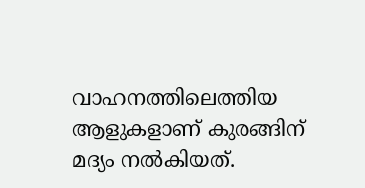വാഹനത്തിലെത്തിയ ആളുകളാണ് കുരങ്ങിന് മദ്യം നൽകിയത്.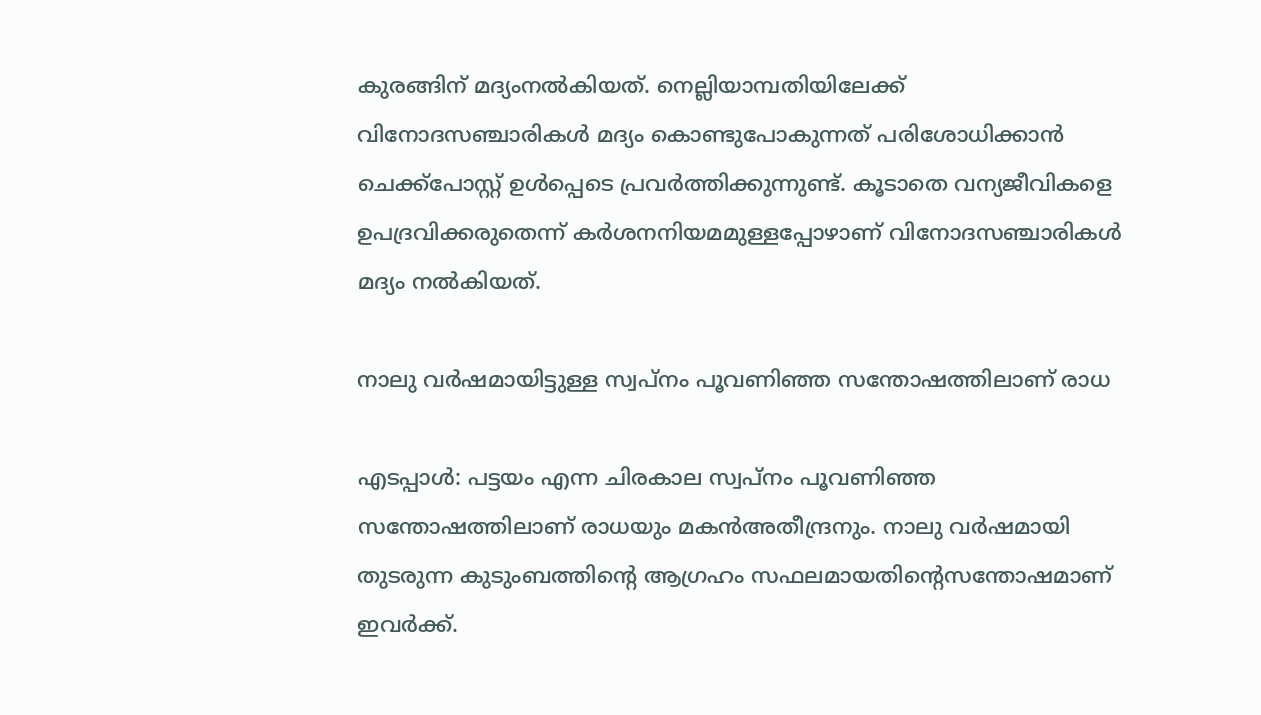കുരങ്ങിന് മദ്യംനൽകിയത്. നെല്ലിയാമ്പതിയിലേക്ക് വിനോദസഞ്ചാരികൾ മദ്യം കൊണ്ടുപോകുന്നത് പരിശോധിക്കാൻ ചെക്ക്പോസ്റ്റ് ഉൾപ്പെടെ പ്രവർത്തിക്കുന്നുണ്ട്. കൂടാതെ വന്യജീവികളെ ഉപദ്രവിക്കരുതെന്ന് കർശനനിയമമുള്ളപ്പോഴാണ് വിനോദസഞ്ചാരികൾ മദ്യം നൽകിയത്.

നാലു വർഷമായിട്ടുള്ള സ്വപ്നം പൂവണിഞ്ഞ സന്തോഷത്തിലാണ് രാധ

എടപ്പാൾ: പട്ടയം എന്ന ചിരകാല സ്വപ്നം പൂവണിഞ്ഞ സന്തോഷത്തിലാണ് രാധയും മകൻഅതീന്ദ്രനും. നാലു വർഷമായി തുടരുന്ന കുടുംബത്തിന്റെ ആഗ്രഹം സഫലമായതിന്റെസന്തോഷമാണ് ഇവർക്ക്.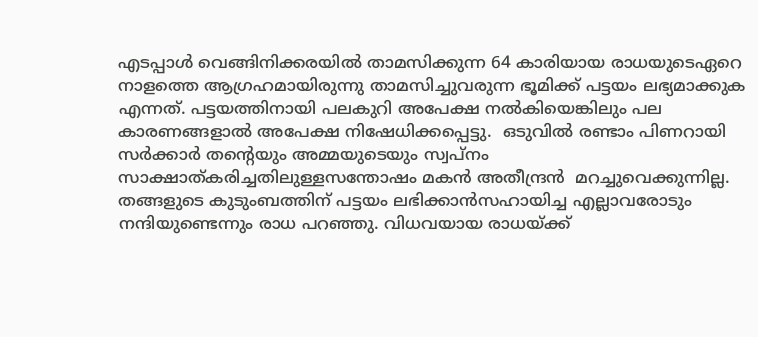എടപ്പാൾ വെങ്ങിനിക്കരയിൽ താമസിക്കുന്ന 64 കാരിയായ രാധയുടെഏറെ നാളത്തെ ആഗ്രഹമായിരുന്നു താമസിച്ചുവരുന്ന ഭൂമിക്ക് പട്ടയം ലഭ്യമാക്കുക എന്നത്. പട്ടയത്തിനായി പലകുറി അപേക്ഷ നൽകിയെങ്കിലും പല കാരണങ്ങളാൽ അപേക്ഷ നിഷേധിക്കപ്പെട്ടു.  ഒടുവിൽ രണ്ടാം പിണറായി സർക്കാർ തന്റെയും അമ്മയുടെയും സ്വപ്നം സാക്ഷാത്കരിച്ചതിലുള്ളസന്തോഷം മകൻ അതീന്ദ്രൻ  മറച്ചുവെക്കുന്നില്ല. തങ്ങളുടെ കുടുംബത്തിന് പട്ടയം ലഭിക്കാൻസഹായിച്ച എല്ലാവരോടും നന്ദിയുണ്ടെന്നും രാധ പറഞ്ഞു. വിധവയായ രാധയ്ക്ക്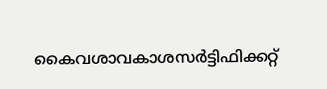കൈവശാവകാശസർട്ടിഫിക്കറ്റ്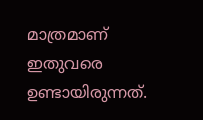മാത്രമാണ് ഇതുവരെ ഉണ്ടായിരുന്നത്.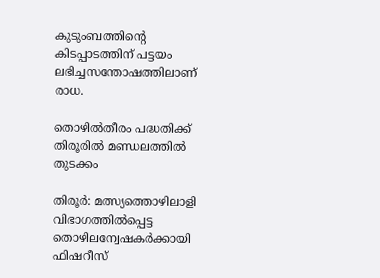കുടുംബത്തിന്റെ കിടപ്പാടത്തിന് പട്ടയം ലഭിച്ചസന്തോഷത്തിലാണ് രാധ.

തൊഴിൽതീരം പദ്ധതിക്ക് തിരൂരിൽ മണ്ഡലത്തിൽ തുടക്കം

തിരൂർ: മത്സ്യത്തൊഴിലാളി വിഭാഗത്തിൽപ്പെട്ട തൊഴിലന്വേഷകർക്കായി ഫിഷറീസ്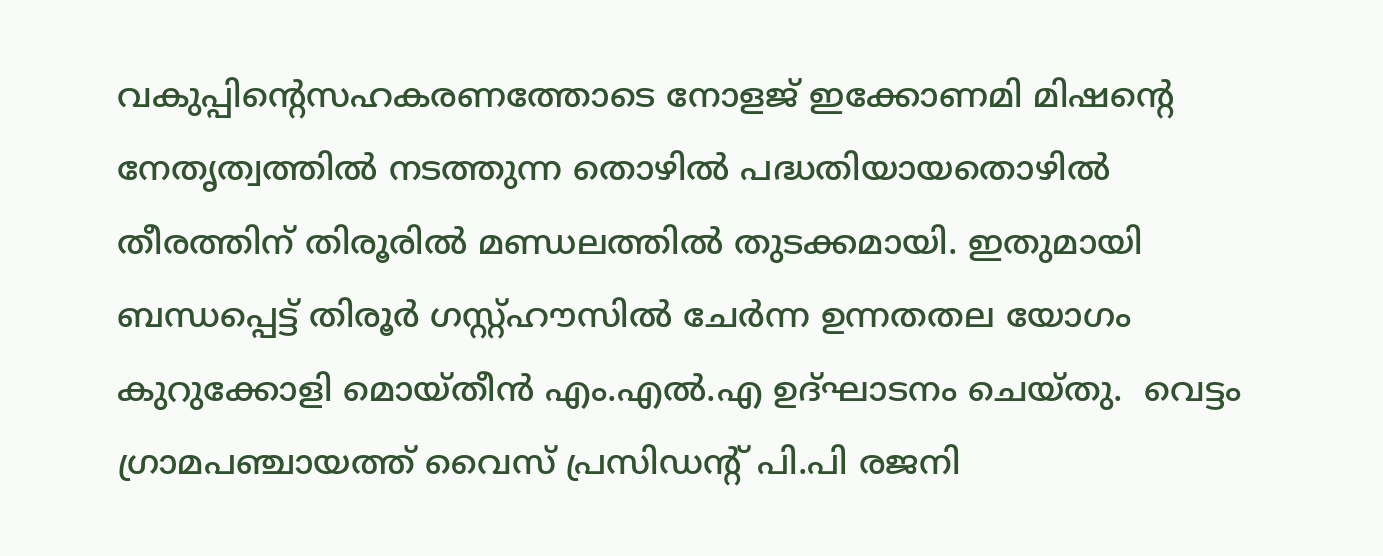വകുപ്പിന്റെസഹകരണത്തോടെ നോളജ് ഇക്കോണമി മിഷന്റെ നേതൃത്വത്തിൽ നടത്തുന്ന തൊഴിൽ പദ്ധതിയായതൊഴിൽ തീരത്തിന് തിരൂരിൽ മണ്ഡലത്തിൽ തുടക്കമായി. ഇതുമായി ബന്ധപ്പെട്ട് തിരൂർ ഗസ്റ്റ്ഹൗസിൽ ചേർന്ന ഉന്നതതല യോഗം കുറുക്കോളി മൊയ്തീൻ എം.എൽ.എ ഉദ്ഘാടനം ചെയ്തു.  വെട്ടം ഗ്രാമപഞ്ചായത്ത് വൈസ് പ്രസിഡന്റ് പി.പി രജനി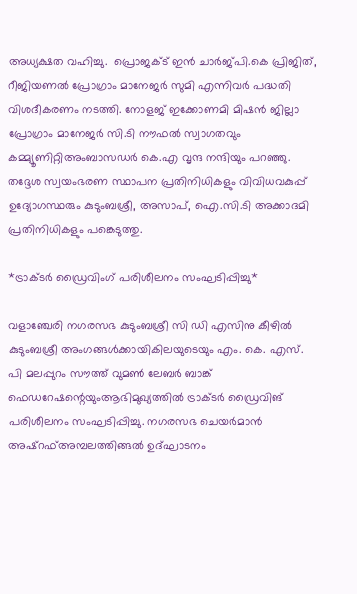അധ്യക്ഷത വഹിച്ചു.  പ്രൊജക്ട് ഇൻ ചാർജ്പി.കെ പ്രിജിത്, റീജിയണൽ പ്രോഗ്രാം മാനേജർ സുമി എന്നിവർ പദ്ധതി വിശദീകരണം നടത്തി. നോളജ് ഇക്കോണമി മിഷൻ ജില്ലാ പ്രോഗ്രാം മാനേജർ സി.ടി നൗഫൽ സ്വാഗതവും കമ്മ്യൂണിറ്റിഅംബാസഡർ കെ.എ വൃന്ദ നന്ദിയും പറഞ്ഞു. തദ്ദേശ സ്വയംഭരണ സ്ഥാപന പ്രതിനിധികളും വിവിധവകുപ്പ് ഉദ്യോഗസ്ഥരും കുടുംബശ്രീ, അസാപ്, ഐ.സി.ടി അക്കാദമി പ്രതിനിധികളും പങ്കെടുത്തു.

*ട്രാക്ടർ ഡ്രൈവിംഗ് പരിശീലനം സംഘടിപ്പിച്ചു*

വളാഞ്ചേരി നഗരസഭ കുടുംബശ്രീ സി ഡി എസിനു കീഴിൽ കുടുംബശ്രീ അംഗങ്ങൾക്കായികിലയുടെയും എം. കെ. എസ്. പി മലപ്പുറം സൗത്ത് വുമൺ ലേബർ ബാങ്ക് ഫെഡറേഷന്റെയുംആഭിമുഖ്യത്തിൽ ട്രാക്ടർ ഡ്രൈവിങ് പരിശീലനം സംഘടിപ്പിച്ചു. നഗരസഭ ചെയർമാൻ അഷ്‌റഫ്‌അമ്പലത്തിങ്ങൽ ഉദ്ഘാടനം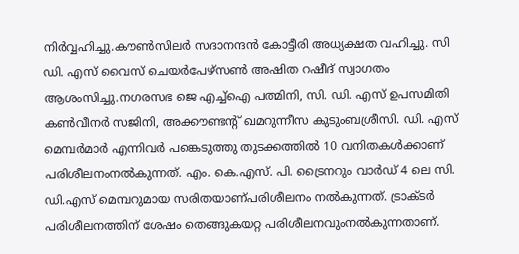നിർവ്വഹിച്ചു.കൗൺസിലർ സദാനന്ദൻ കോട്ടീരി അധ്യക്ഷത വഹിച്ചു. സി ഡി. എസ് വൈസ് ചെയർപേഴ്സൺ അഷിത റഷീദ് സ്വാഗതം ആശംസിച്ചു.നഗരസഭ ജെ എച്ച്ഐ പത്മിനി, സി. ഡി. എസ് ഉപസമിതി കൺവീനർ സജിനി, അക്കൗണ്ടന്റ് ഖമറുന്നീസ കുടുംബശ്രീസി. ഡി. എസ് മെമ്പർമാർ എന്നിവർ പങ്കെടുത്തു തുടക്കത്തിൽ 10 വനിതകൾക്കാണ് പരിശീലനംനൽകുന്നത്. എം. കെ.എസ്. പി. ട്രൈനറും വാർഡ് 4 ലെ സി. ഡി.എസ് മെമ്പറുമായ സരിതയാണ്പരിശീലനം നൽകുന്നത്. ട്രാക്ടർ പരിശീലനത്തിന് ശേഷം തെങ്ങുകയറ്റ പരിശീലനവുംനൽകുന്നതാണ്.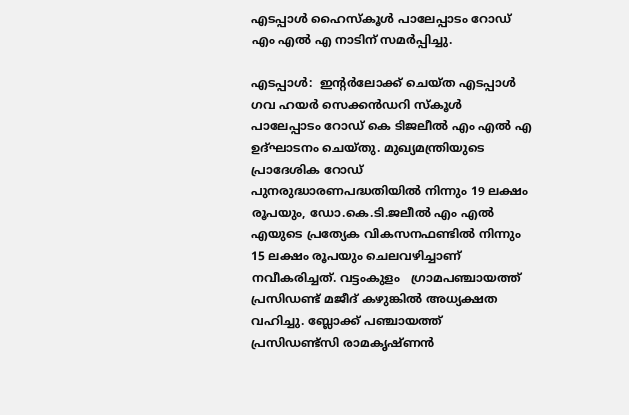എടപ്പാൾ ഹൈസ്കൂൾ പാലേപ്പാടം റോഡ് എം എൽ എ നാടിന് സമർപ്പിച്ചു.

എടപ്പാൾ:  ഇന്റർലോക്ക് ചെയ്ത എടപ്പാൾ ഗവ ഹയർ സെക്കൻഡറി സ്കൂൾ പാലേപ്പാടം റോഡ് കെ ടിജലീൽ എം എൽ എ ഉദ്ഘാടനം ചെയ്തു. മുഖ്യമന്ത്രിയുടെ പ്രാദേശിക റോഡ് പുനരുദ്ധാരണപദ്ധതിയിൽ നിന്നും 19 ലക്ഷം രൂപയും, ഡോ.കെ.ടി.ജലീൽ എം എൽ എയുടെ പ്രത്യേക വികസനഫണ്ടിൽ നിന്നും 15 ലക്ഷം രൂപയും ചെലവഴിച്ചാണ് നവീകരിച്ചത്. വട്ടംകുളം   ഗ്രാമപഞ്ചായത്ത് പ്രസിഡണ്ട് മജീദ് കഴുങ്കിൽ അധ്യക്ഷത വഹിച്ചു. ബ്ലോക്ക് പഞ്ചായത്ത് പ്രസിഡണ്ട്സി രാമകൃഷ്ണൻ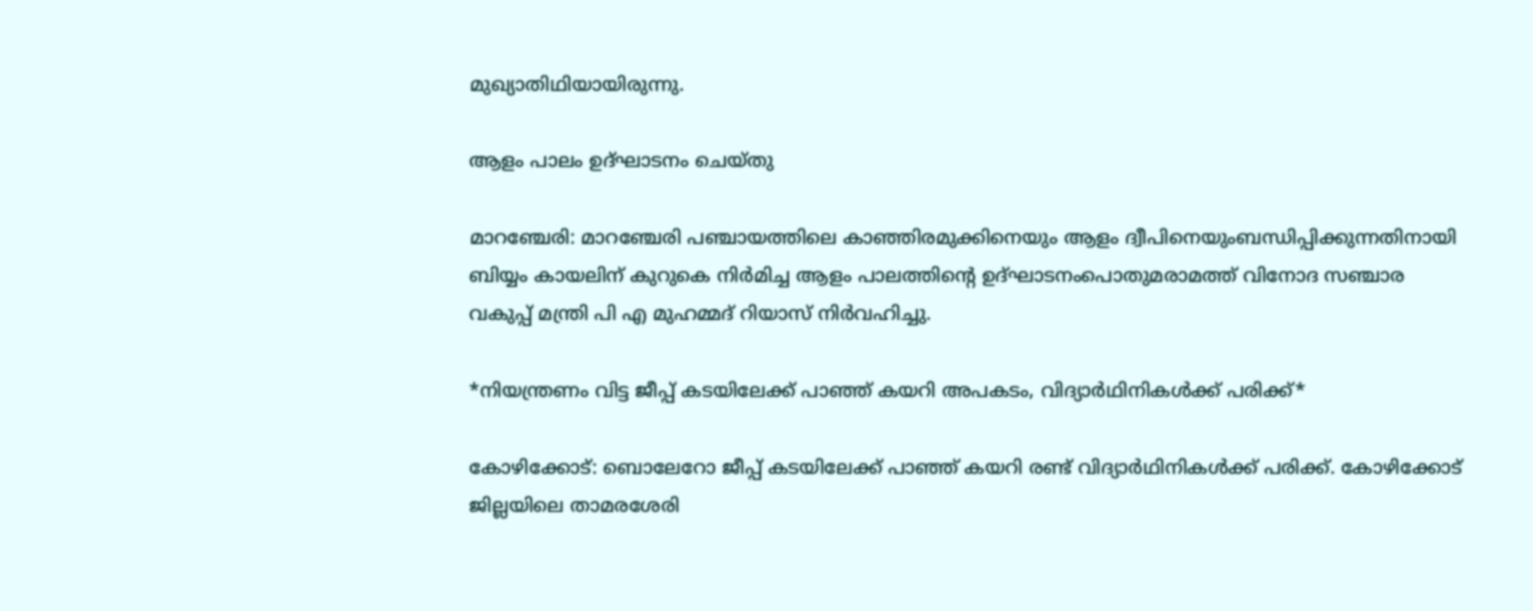മുഖ്യാതിഥിയായിരുന്നു.

ആളം പാലം ഉദ്ഘാടനം ചെയ്തു

മാറഞ്ചേരി: മാറഞ്ചേരി പഞ്ചായത്തിലെ കാഞ്ഞിരമുക്കിനെയും ആളം ദ്വീപിനെയുംബന്ധിപ്പിക്കുന്നതിനായി ബിയ്യം കായലിന് കുറുകെ നിർമിച്ച ആളം പാലത്തിന്റെ ഉദ്ഘാടനംപൊതുമരാമത്ത് വിനോദ സഞ്ചാര വകുപ്പ് മന്ത്രി പി എ മുഹമ്മദ് റിയാസ് നിർവഹിച്ചു.

*നിയന്ത്രണം വിട്ട ജീപ്പ് കടയിലേക്ക് പാഞ്ഞ് കയറി അപകടം, വിദ്യാര്‍ഥിനികള്‍ക്ക് പരിക്ക്*

കോഴിക്കോട്: ബൊലേറോ ജീപ്പ് കടയിലേക്ക് പാഞ്ഞ് കയറി രണ്ട് വിദ്യാര്‍ഥിനികള്‍ക്ക് പരിക്ക്. കോഴിക്കോട് ജില്ലയിലെ താമരശേരി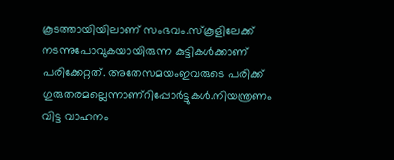കൂടത്തായിയിലാണ് സംഭവം.സ്‌കൂളിലേക്ക് നടന്നുപോവുകയായിരുന്ന കുട്ടികള്‍ക്കാണ് പരിക്കേറ്റത്. അതേസമയംഇവരുടെ പരിക്ക് ഗുരുതരമല്ലെന്നാണ്റിപ്പോര്‍ട്ടുകള്‍.നിയന്ത്രണം വിട്ട വാഹനം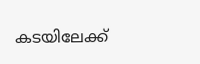കടയിലേക്ക്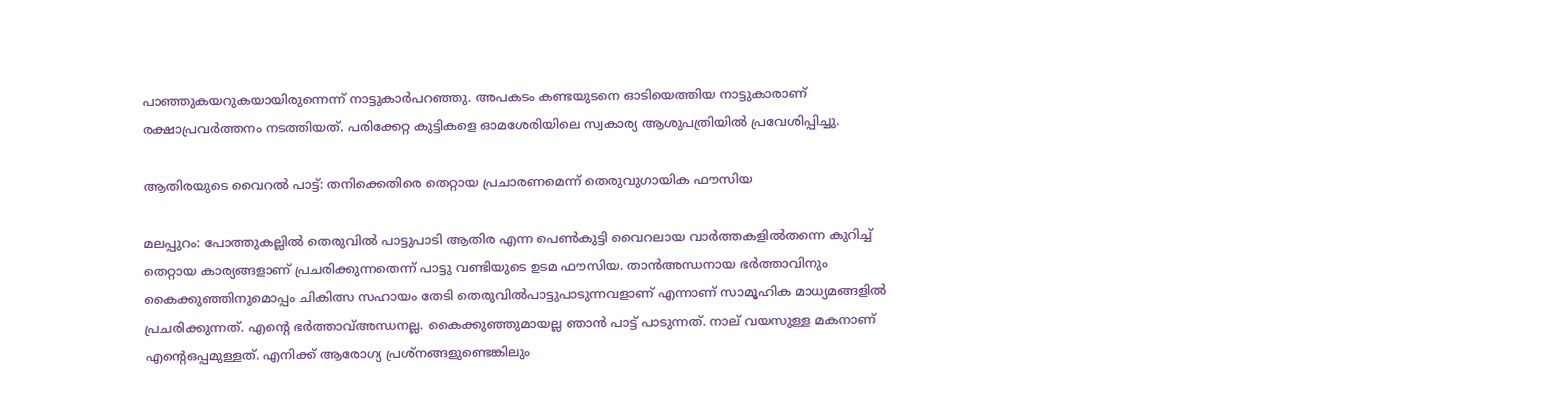പാഞ്ഞുകയറുകയായിരുന്നെന്ന് നാട്ടുകാര്‍പറഞ്ഞു. അപകടം കണ്ടയുടനെ ഓടിയെത്തിയ നാട്ടുകാരാണ് രക്ഷാപ്രവര്‍ത്തനം നടത്തിയത്. പരിക്കേറ്റ കുട്ടികളെ ഓമശേരിയിലെ സ്വകാര്യ ആശുപത്രിയില്‍ പ്രവേശിപ്പിച്ചു.

ആതിരയുടെ വൈറൽ പാട്ട്: തനിക്കെതിരെ തെറ്റായ പ്രചാരണമെന്ന് തെരുവുഗായിക ഫൗസിയ

മലപ്പുറം: പോത്തുകല്ലിൽ തെരുവിൽ പാട്ടുപാടി ആതിര എന്ന പെൺകുട്ടി വൈറലായ വാർത്തകളിൽതന്നെ കുറിച്ച് തെറ്റായ കാര്യങ്ങളാണ് പ്രചരിക്കുന്നതെന്ന് പാട്ടു വണ്ടിയുടെ ഉടമ ഫൗസിയ. താൻഅന്ധനായ ഭർത്താവിനും കൈക്കുഞ്ഞിനുമൊപ്പം ചികിത്സ സഹായം തേടി തെരുവിൽപാട്ടുപാടുന്നവളാണ് എന്നാണ് സാമൂഹിക മാധ്യമങ്ങളിൽ പ്രചരിക്കുന്നത്. എന്‍റെ ഭർത്താവ്അന്ധനല്ല. കൈക്കുഞ്ഞുമായല്ല ഞാൻ പാട്ട് പാടുന്നത്. നാല് വയസുള്ള മകനാണ് എന്‍റെഒപ്പമുള്ളത്. എനിക്ക് ആരോഗ്യ പ്രശ്നങ്ങളുണ്ടെങ്കിലും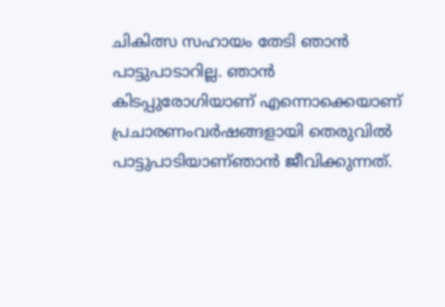ചികിത്സ സഹായം തേടി ഞാൻ പാട്ടുപാടാറില്ല. ഞാൻ കിടപ്പുരോഗിയാണ് എന്നൊക്കെയാണ് പ്രചാരണംവർഷങ്ങളായി തെരുവിൽ പാട്ടുപാടിയാണ്ഞാൻ ജീവിക്കുന്നത്.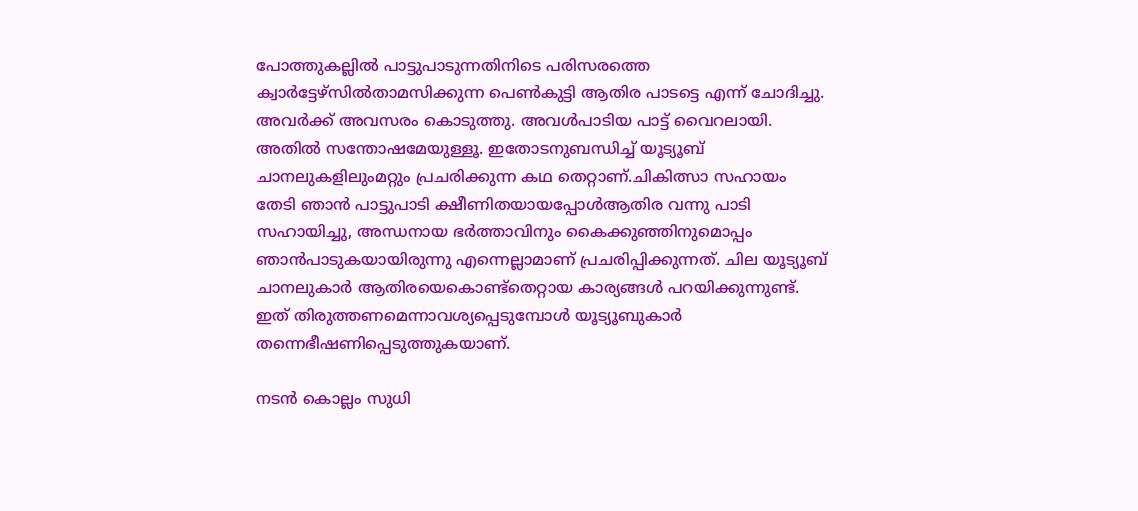പോത്തുകല്ലിൽ പാട്ടുപാടുന്നതിനിടെ പരിസരത്തെ ക്വാർട്ടേഴ്സിൽതാമസിക്കുന്ന പെൺകുട്ടി ആതിര പാടട്ടെ എന്ന് ചോദിച്ചു. അവർക്ക് അവസരം കൊടുത്തു. അവൾപാടിയ പാട്ട് വൈറലായി. അതിൽ സന്തോഷമേയുള്ളൂ. ഇതോടനുബന്ധിച്ച് യൂട്യൂബ് ചാനലുകളിലുംമറ്റും പ്രചരിക്കുന്ന കഥ തെറ്റാണ്.ചികിത്സാ സഹായം തേടി ഞാൻ പാട്ടുപാടി ക്ഷീണിതയായപ്പോൾആതിര വന്നു പാടി സഹായിച്ചു, അന്ധനായ ഭർത്താവിനും കൈക്കുഞ്ഞിനുമൊപ്പം ഞാൻപാടുകയായിരുന്നു എന്നെല്ലാമാണ് പ്രചരിപ്പിക്കുന്നത്. ചില യൂട്യൂബ് ചാനലുകാർ ആതിരയെകൊണ്ട്തെറ്റായ കാര്യങ്ങൾ പറയിക്കുന്നുണ്ട്. ഇത് തിരുത്തണമെന്നാവശ്യപ്പെടുമ്പോൾ യൂട്യൂബുകാർ തന്നെഭീഷണിപ്പെടുത്തുകയാണ്.

നടന്‍ കൊല്ലം സുധി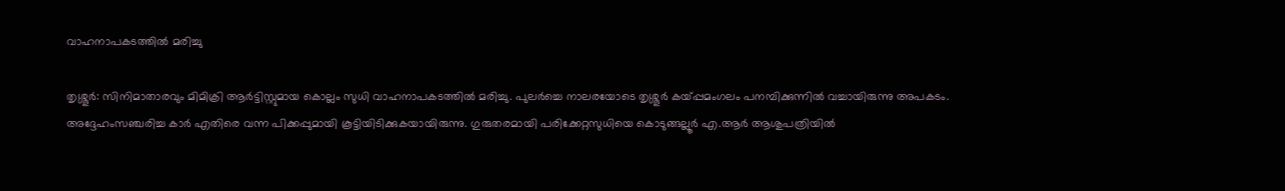വാഹനാപകടത്തില്‍ മരിച്ചു

തൃശ്ശൂര്‍: സിനിമാതാരവും മിമിക്രി ആര്‍ട്ടിസ്റ്റുമായ കൊല്ലം സുധി വാഹനാപകടത്തില്‍ മരിച്ചു. പുലര്‍ച്ചെ നാലരയോടെ തൃശ്ശൂര്‍ കയ്പ്പമംഗലം പനമ്പിക്കുന്നില്‍ വച്ചായിരുന്നു അപകടം. അദ്ദേഹംസഞ്ചരിച്ച കാര്‍ എതിരെ വന്ന പിക്കപ്പുമായി കൂട്ടിയിടിക്കുകയായിരുന്നു. ഗുരുതരമായി പരിക്കേറ്റസുധിയെ കൊടുങ്ങല്ലൂര്‍ എ.ആര്‍ ആശുപത്രിയില്‍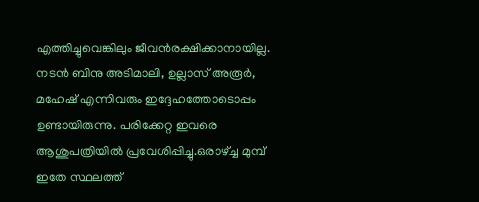എത്തിച്ചുവെങ്കിലും ജീവന്‍രക്ഷിക്കാനായില്ല. നടന്‍ ബിനു അടിമാലി, ഉല്ലാസ് അരൂര്‍, മഹേഷ് എന്നിവരും ഇദ്ദേഹത്തോടൊപ്പം ഉണ്ടായിരുന്നു. പരിക്കേറ്റ ഇവരെ ആശുപത്രിയില്‍ പ്രവേശിപ്പിച്ചു.ഒരാഴ്ച്ച മുമ്പ് ഇതേ സ്ഥലത്ത്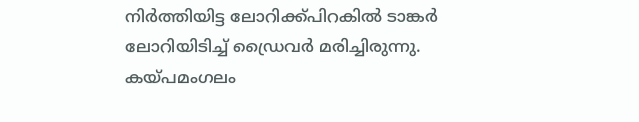നിർത്തിയിട്ട ലോറിക്ക്പിറകിൽ ടാങ്കർ ലോറിയിടിച്ച് ഡ്രൈവർ മരിച്ചിരുന്നു. കയ്പമംഗലം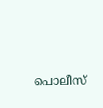പൊലീസ്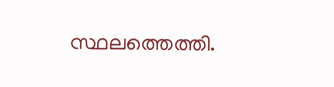സ്ഥലത്തെത്തി.